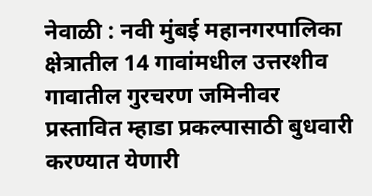नेवाळी : नवी मुंबई महानगरपालिका क्षेत्रातील 14 गावांमधील उत्तरशीव गावातील गुरचरण जमिनीवर प्रस्तावित म्हाडा प्रकल्पासाठी बुधवारी करण्यात येणारी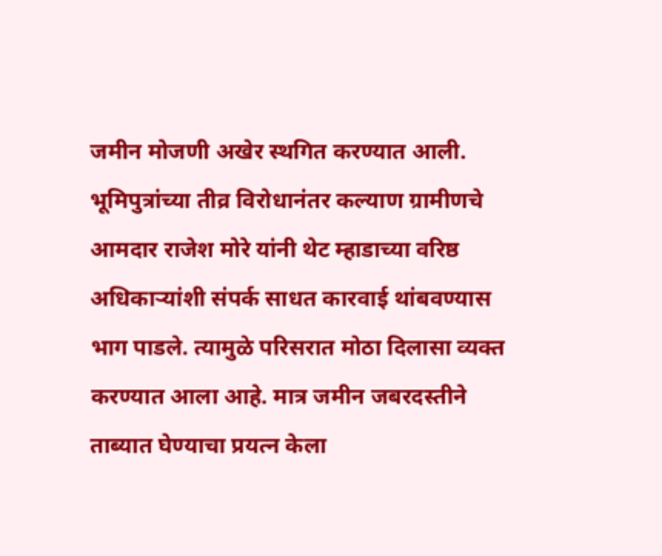जमीन मोजणी अखेर स्थगित करण्यात आली. भूमिपुत्रांच्या तीव्र विरोधानंतर कल्याण ग्रामीणचे आमदार राजेश मोरे यांनी थेट म्हाडाच्या वरिष्ठ अधिकाऱ्यांशी संपर्क साधत कारवाई थांबवण्यास भाग पाडले. त्यामुळे परिसरात मोठा दिलासा व्यक्त करण्यात आला आहे. मात्र जमीन जबरदस्तीने ताब्यात घेण्याचा प्रयत्न केला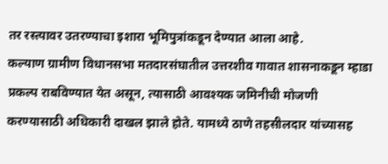तर रस्त्यावर उतरण्याचा इशारा भूमिपुत्रांकडून देण्यात आला आहे.
कल्याण ग्रामीण विधानसभा मतदारसंघातील उत्तरशीव गावात शासनाकडून म्हाडा प्रकल्प राबविण्यात येत असून, त्यासाठी आवश्यक जमिनीची मोजणी करण्यासाठी अधिकारी दाखल झाले होते. यामध्ये ठाणे तहसीलदार यांच्यासह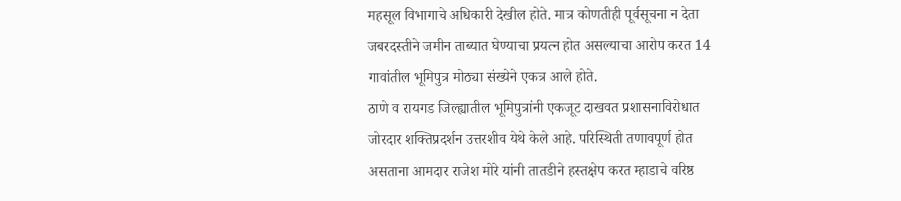महसूल विभागाचे अधिकारी देखील होते. मात्र कोणतीही पूर्वसूचना न देता जबरदस्तीने जमीन ताब्यात घेण्याचा प्रयत्न होत असल्याचा आरोप करत 14 गावांतील भूमिपुत्र मोठ्या संख्येने एकत्र आले होते.
ठाणे व रायगड जिल्ह्यातील भूमिपुत्रांनी एकजूट दाखवत प्रशासनाविरोधात जोरदार शक्तिप्रदर्शन उत्तरशीव येथे केले आहे. परिस्थिती तणावपूर्ण होत असताना आमदार राजेश मोरे यांनी तातडीने हस्तक्षेप करत म्हाडाचे वरिष्ठ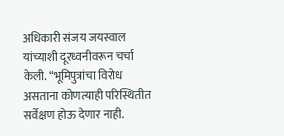अधिकारी संजय जयस्वाल यांच्याशी दूरध्वनीवरून चर्चा केली. “भूमिपुत्रांचा विरोध असताना कोणत्याही परिस्थितीत सर्वेक्षण होऊ देणार नाही.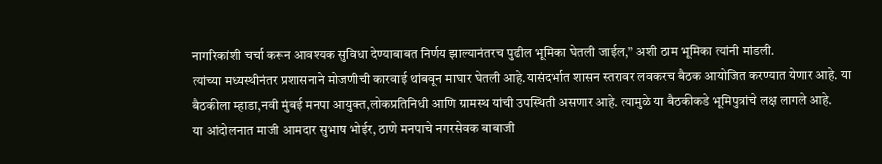नागरिकांशी चर्चा करून आवश्यक सुविधा देण्याबाबत निर्णय झाल्यानंतरच पुढील भूमिका घेतली जाईल,” अशी ठाम भूमिका त्यांनी मांडली.
त्यांच्या मध्यस्थीनंतर प्रशासनाने मोजणीची कारवाई थांबवून माघार घेतली आहे.यासंदर्भात शासन स्तरावर लवकरच बैठक आयोजित करण्यात येणार आहे. या बैठकीला म्हाडा,नवी मुंबई मनपा आयुक्त,लोकप्रतिनिधी आणि ग्रामस्थ यांची उपस्थिती असणार आहे. त्यामुळे या बैठकीकडे भूमिपुत्रांचे लक्ष लागले आहे.
या आंदोलनात माजी आमदार सुभाष भोईर, ठाणे मनपाचे नगरसेवक बाबाजी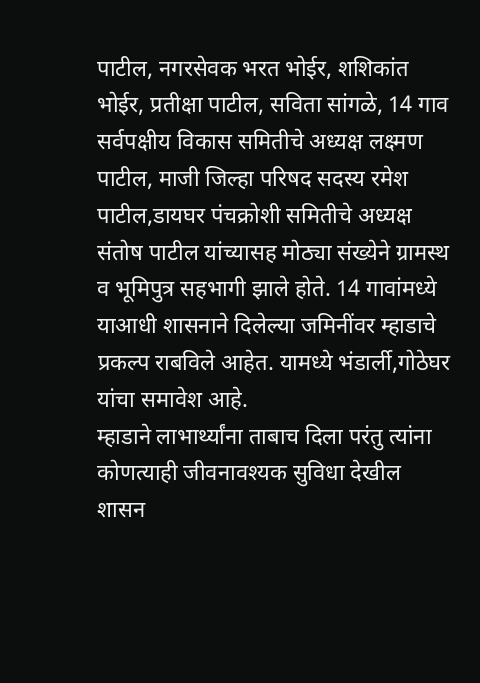पाटील, नगरसेवक भरत भोईर, शशिकांत भोईर, प्रतीक्षा पाटील, सविता सांगळे, 14 गाव सर्वपक्षीय विकास समितीचे अध्यक्ष लक्ष्मण पाटील, माजी जिल्हा परिषद सदस्य रमेश पाटील,डायघर पंचक्रोशी समितीचे अध्यक्ष संतोष पाटील यांच्यासह मोठ्या संख्येने ग्रामस्थ व भूमिपुत्र सहभागी झाले होते. 14 गावांमध्ये याआधी शासनाने दिलेल्या जमिनींवर म्हाडाचे प्रकल्प राबविले आहेत. यामध्ये भंडार्ली,गोठेघर यांचा समावेश आहे.
म्हाडाने लाभार्थ्यांना ताबाच दिला परंतु त्यांना कोणत्याही जीवनावश्यक सुविधा देखील शासन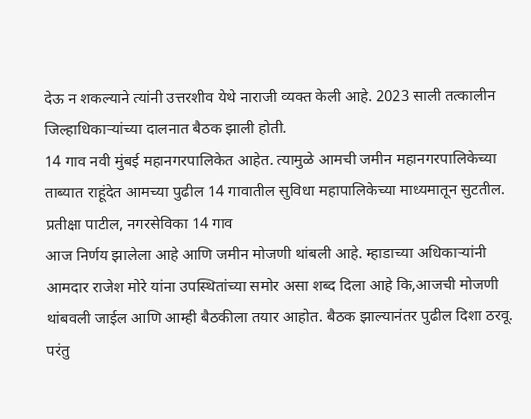देऊ न शकल्याने त्यांनी उत्तरशीव येथे नाराजी व्यक्त केली आहे. 2023 साली तत्कालीन जिल्हाधिकाऱ्यांच्या दालनात बैठक झाली होती.
14 गाव नवी मुंबई महानगरपालिकेत आहेत. त्यामुळे आमची जमीन महानगरपालिकेच्या ताब्यात राहूंदेत आमच्या पुढील 14 गावातील सुविधा महापालिकेच्या माध्यमातून सुटतील.
प्रतीक्षा पाटील, नगरसेविका 14 गाव
आज निर्णय झालेला आहे आणि जमीन मोजणी थांबली आहे. म्हाडाच्या अधिकाऱ्यांनी आमदार राजेश मोरे यांना उपस्थितांच्या समोर असा शब्द दिला आहे कि,आजची मोजणी थांबवली जाईल आणि आम्ही बैठकीला तयार आहोत. बैठक झाल्यानंतर पुढील दिशा ठरवू. परंतु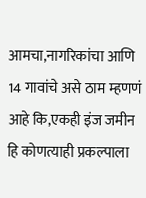आमचा,नागरिकांचा आणि 14 गावांचे असे ठाम म्हणणं आहे कि,एकही इंज जमीन हि कोणत्याही प्रकल्पाला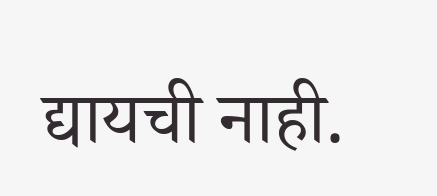द्यायची नाही.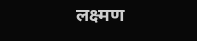लक्ष्मण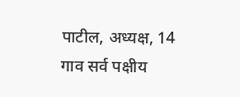पाटील, अध्यक्ष, 14 गाव सर्व पक्षीय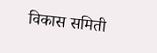विकास समिती